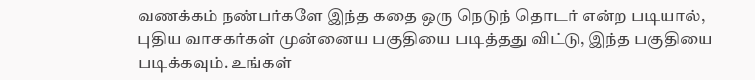வணக்கம் நண்பர்களே இந்த கதை ஒரு நெடுந் தொடர் என்ற படியால், புதிய வாசகர்கள் முன்னைய பகுதியை படித்தது விட்டு, இந்த பகுதியை படிக்கவும். உங்கள்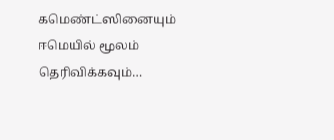கமெண்ட்ஸினையும் ஈமெயில் மூலம் தெரிவிக்கவும்…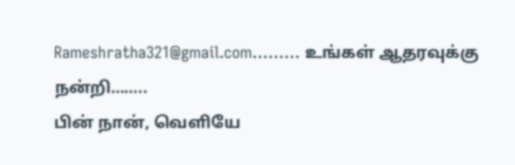Rameshratha321@gmail.com……… உங்கள் ஆதரவுக்கு நன்றி……..
பின் நான், வெளியே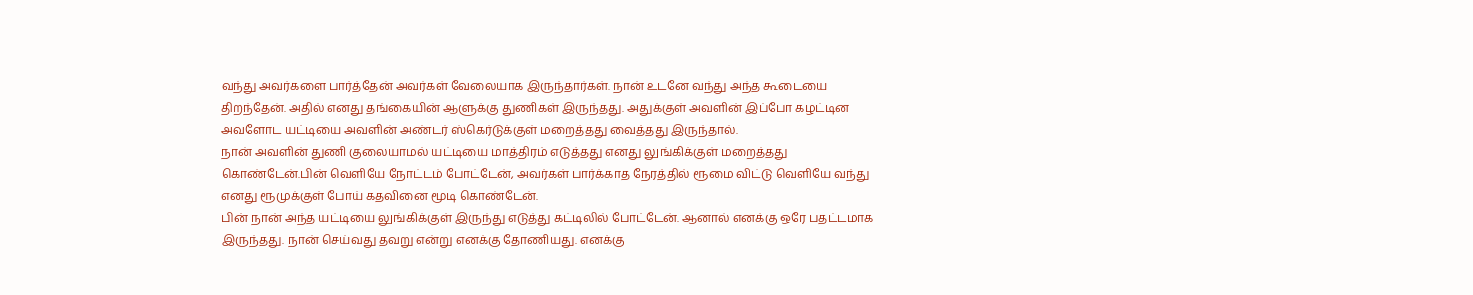வந்து அவர்களை பார்த்தேன் அவர்கள் வேலையாக இருந்தார்கள். நான் உடனே வந்து அந்த கூடையை திறந்தேன். அதில் எனது தங்கையின் ஆளுக்கு துணிகள் இருந்தது. அதுக்குள் அவளின் இப்போ கழட்டின அவளோட யட்டியை அவளின் அண்டர் ஸ்கெர்டுக்குள் மறைத்தது வைத்தது இருந்தால்.
நான் அவளின் துணி குலையாமல் யட்டியை மாத்திரம் எடுத்தது எனது லுங்கிக்குள் மறைத்தது கொண்டேன்.பின் வெளியே நோட்டம் போட்டேன், அவர்கள் பார்க்காத நேரத்தில் ரூமை விட்டு வெளியே வந்து எனது ரூமுக்குள் போய் கதவினை மூடி கொண்டேன்.
பின் நான் அந்த யட்டியை லுங்கிக்குள் இருந்து எடுத்து கட்டிலில் போட்டேன். ஆனால் எனக்கு ஒரே பதட்டமாக இருந்தது. நான் செய்வது தவறு என்று எனக்கு தோணியது. எனக்கு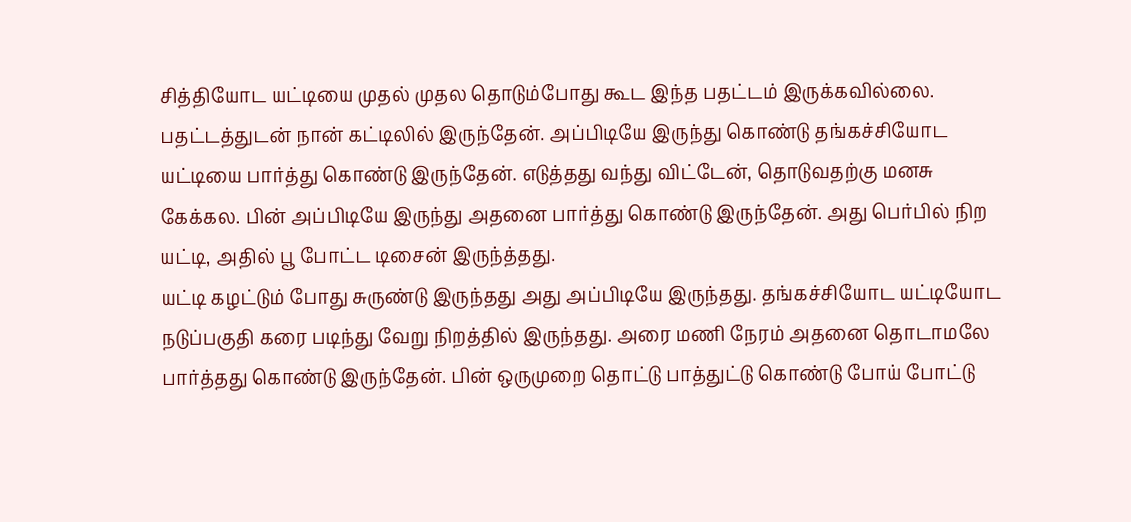சித்தியோட யட்டியை முதல் முதல தொடும்போது கூட இந்த பதட்டம் இருக்கவில்லை.
பதட்டத்துடன் நான் கட்டிலில் இருந்தேன். அப்பிடியே இருந்து கொண்டு தங்கச்சியோட யட்டியை பார்த்து கொண்டு இருந்தேன். எடுத்தது வந்து விட்டேன், தொடுவதற்கு மனசு கேக்கல. பின் அப்பிடியே இருந்து அதனை பார்த்து கொண்டு இருந்தேன். அது பெர்பில் நிற யட்டி, அதில் பூ போட்ட டிசைன் இருந்த்தது.
யட்டி கழட்டும் போது சுருண்டு இருந்தது அது அப்பிடியே இருந்தது. தங்கச்சியோட யட்டியோட நடுப்பகுதி கரை படிந்து வேறு நிறத்தில் இருந்தது. அரை மணி நேரம் அதனை தொடாமலே பார்த்தது கொண்டு இருந்தேன். பின் ஒருமுறை தொட்டு பாத்துட்டு கொண்டு போய் போட்டு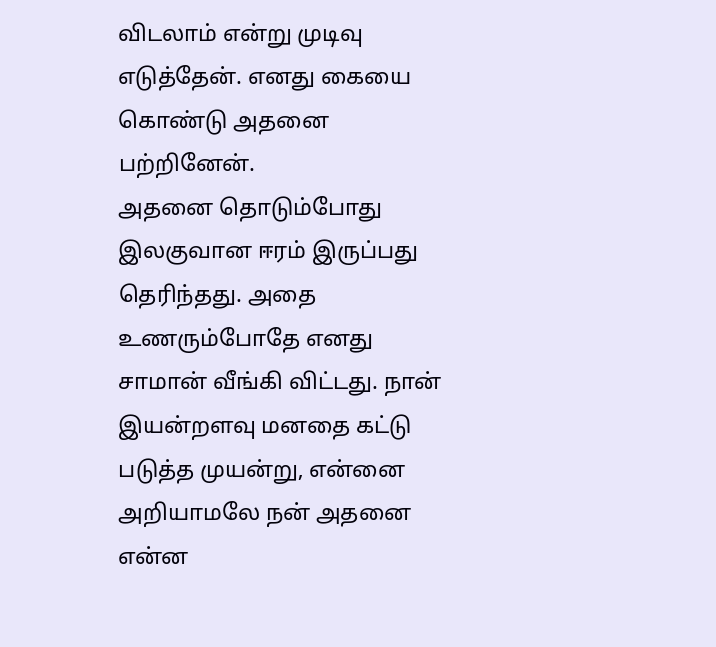விடலாம் என்று முடிவு எடுத்தேன். எனது கையை கொண்டு அதனை பற்றினேன்.
அதனை தொடும்போது இலகுவான ஈரம் இருப்பது தெரிந்தது. அதை உணரும்போதே எனது சாமான் வீங்கி விட்டது. நான் இயன்றளவு மனதை கட்டு படுத்த முயன்று, என்னை அறியாமலே நன் அதனை என்ன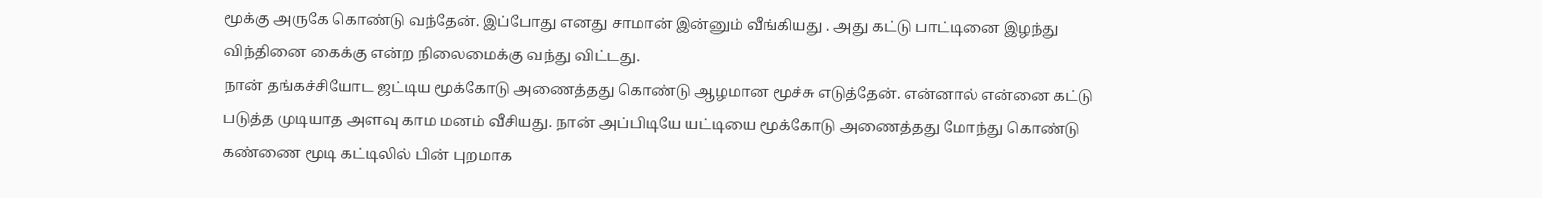மூக்கு அருகே கொண்டு வந்தேன். இப்போது எனது சாமான் இன்னும் வீங்கியது . அது கட்டு பாட்டினை இழந்து விந்தினை கைக்கு என்ற நிலைமைக்கு வந்து விட்டது.
நான் தங்கச்சியோட ஜட்டிய மூக்கோடு அணைத்தது கொண்டு ஆழமான மூச்சு எடுத்தேன். என்னால் என்னை கட்டு படுத்த முடியாத அளவு காம மனம் வீசியது. நான் அப்பிடியே யட்டியை மூக்கோடு அணைத்தது மோந்து கொண்டு கண்ணை மூடி கட்டிலில் பின் புறமாக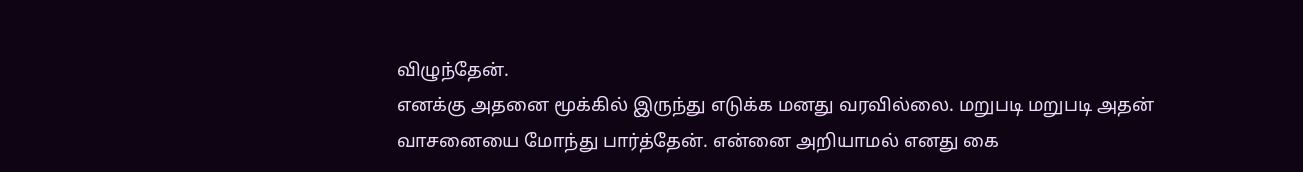விழுந்தேன்.
எனக்கு அதனை மூக்கில் இருந்து எடுக்க மனது வரவில்லை. மறுபடி மறுபடி அதன் வாசனையை மோந்து பார்த்தேன். என்னை அறியாமல் எனது கை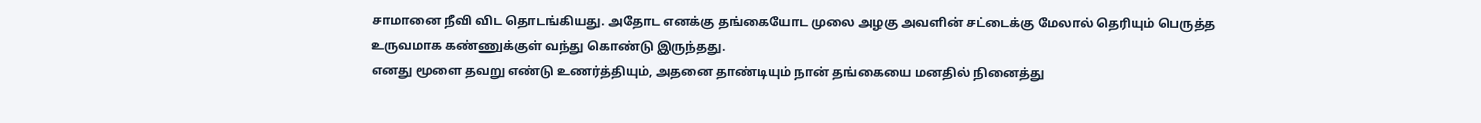சாமானை நீவி விட தொடங்கியது. அதோட எனக்கு தங்கையோட முலை அழகு அவளின் சட்டைக்கு மேலால் தெரியும் பெருத்த உருவமாக கண்ணுக்குள் வந்து கொண்டு இருந்தது.
எனது மூளை தவறு எண்டு உணர்த்தியும், அதனை தாண்டியும் நான் தங்கையை மனதில் நினைத்து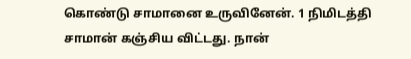கொண்டு சாமானை உருவினேன். 1 நிமிடத்தி சாமான் கஞ்சிய விட்டது. நான்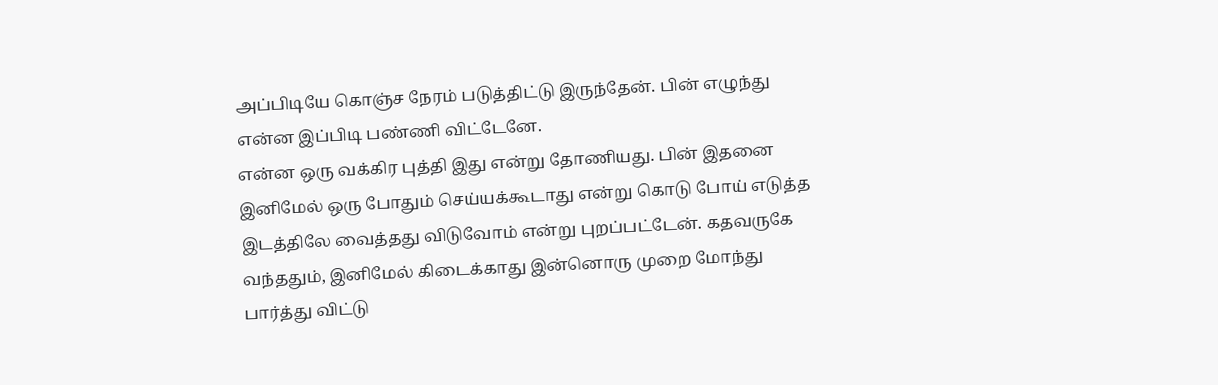அப்பிடியே கொஞ்ச நேரம் படுத்திட்டு இருந்தேன். பின் எழுந்து என்ன இப்பிடி பண்ணி விட்டேனே.
என்ன ஒரு வக்கிர புத்தி இது என்று தோணியது. பின் இதனை இனிமேல் ஒரு போதும் செய்யக்கூடாது என்று கொடு போய் எடுத்த இடத்திலே வைத்தது விடுவோம் என்று புறப்பட்டேன். கதவருகே வந்ததும், இனிமேல் கிடைக்காது இன்னொரு முறை மோந்து பார்த்து விட்டு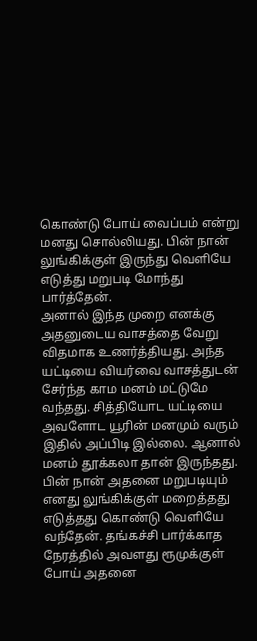கொண்டு போய் வைப்பம் என்று மனது சொல்லியது. பின் நான் லுங்கிக்குள் இருந்து வெளியே எடுத்து மறுபடி மோந்து பார்த்தேன்.
அனால் இந்த முறை எனக்கு அதனுடைய வாசத்தை வேறு விதமாக உணர்த்தியது. அந்த யட்டியை வியர்வை வாசத்துடன் சேர்ந்த காம மனம் மட்டுமே வந்தது. சித்தியோட யட்டியை அவளோட யூரின் மனமும் வரும் இதில் அப்பிடி இல்லை. ஆனால் மனம் தூக்கலா தான் இருந்தது.
பின் நான் அதனை மறுபடியும் எனது லுங்கிக்குள் மறைத்தது எடுத்தது கொண்டு வெளியே வந்தேன். தங்கச்சி பார்க்காத நேரத்தில் அவளது ரூமுக்குள் போய் அதனை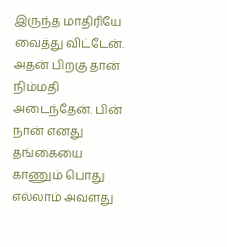இருந்த மாதிரியே வைத்து விட்டேன். அதன் பிறகு தான் நிம்மதி அடைந்தேன். பின் நான் எனது தங்கையை காணும் பொது எல்லாம் அவளது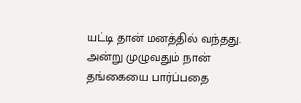யட்டி தான் மனத்தில் வந்தது. அன்று முழுவதும் நான் தங்கையை பார்ப்பதை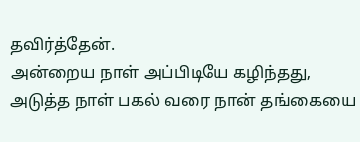தவிர்த்தேன்.
அன்றைய நாள் அப்பிடியே கழிந்தது, அடுத்த நாள் பகல் வரை நான் தங்கையை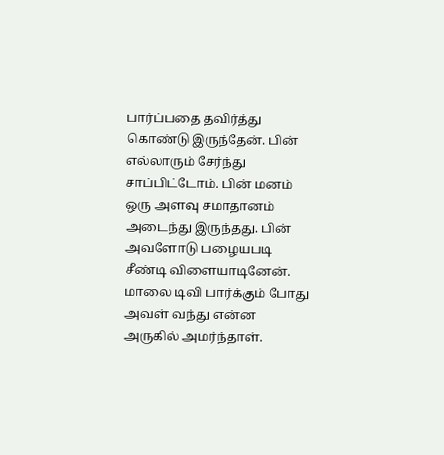பார்ப்பதை தவிர்த்து கொண்டு இருந்தேன். பின் எல்லாரும் சேர்ந்து சாப்பிட்டோம். பின் மனம் ஒரு அளவு சமாதானம் அடைந்து இருந்தது. பின் அவளோடு பழையபடி சீண்டி விளையாடினேன்.
மாலை டிவி பார்க்கும் போது அவள் வந்து என்ன அருகில் அமர்ந்தாள்.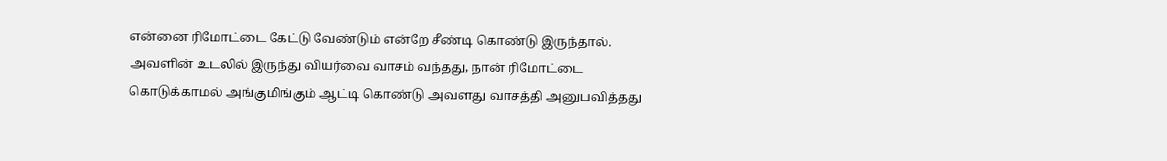என்னை ரிமோட்டை கேட்டு வேண்டும் என்றே சீண்டி கொண்டு இருந்தால். அவளின் உடலில் இருந்து வியர்வை வாசம் வந்தது, நான் ரிமோட்டை கொடுக்காமல் அங்குமிங்கும் ஆட்டி கொண்டு அவளது வாசத்தி அனுபவித்தது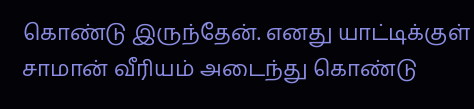கொண்டு இருந்தேன். எனது யாட்டிக்குள் சாமான் வீரியம் அடைந்து கொண்டு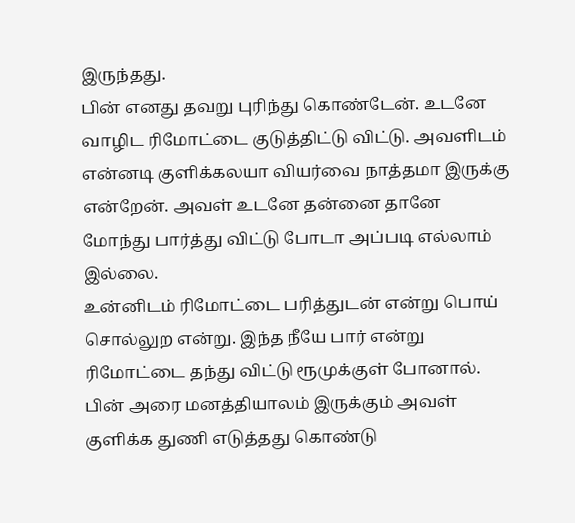இருந்தது.
பின் எனது தவறு புரிந்து கொண்டேன். உடனே வாழிட ரிமோட்டை குடுத்திட்டு விட்டு. அவளிடம் என்னடி குளிக்கலயா வியர்வை நாத்தமா இருக்கு என்றேன். அவள் உடனே தன்னை தானே மோந்து பார்த்து விட்டு போடா அப்படி எல்லாம் இல்லை.
உன்னிடம் ரிமோட்டை பரித்துடன் என்று பொய் சொல்லுற என்று. இந்த நீயே பார் என்று ரிமோட்டை தந்து விட்டு ரூமுக்குள் போனால். பின் அரை மனத்தியாலம் இருக்கும் அவள் குளிக்க துணி எடுத்தது கொண்டு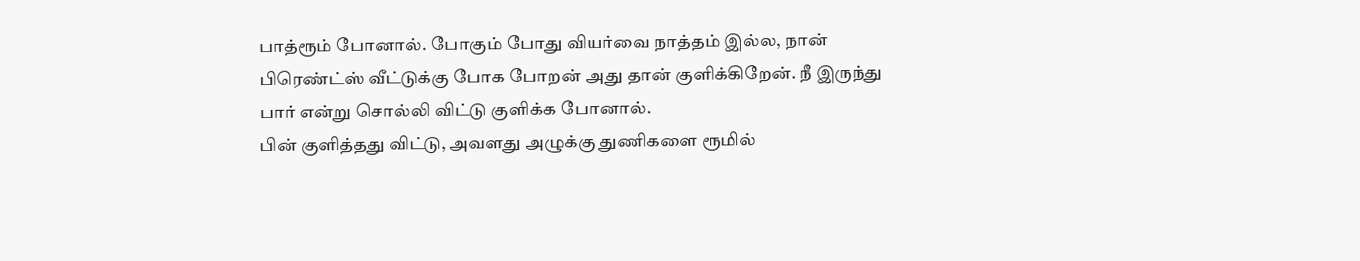பாத்ரூம் போனால். போகும் போது வியர்வை நாத்தம் இல்ல, நான் பிரெண்ட்ஸ் வீட்டுக்கு போக போறன் அது தான் குளிக்கிறேன். நீ இருந்து பார் என்று சொல்லி விட்டு குளிக்க போனால்.
பின் குளித்தது விட்டு, அவளது அழுக்கு துணிகளை ரூமில்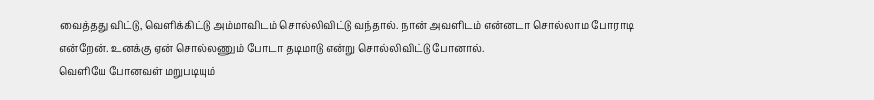வைத்தது விட்டு, வெளிக்கிட்டு அம்மாவிடம் சொல்லிவிட்டு வந்தால். நான் அவளிடம் என்னடா சொல்லாம போராடி என்றேன். உனக்கு ஏன் சொல்லணும் போடா தடிமாடு என்று சொல்லிவிட்டு போனால்.
வெளியே போனவள் மறுபடியும்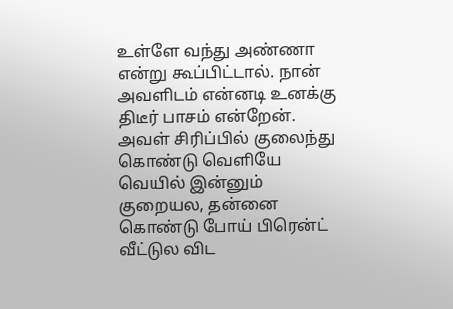உள்ளே வந்து அண்ணா என்று கூப்பிட்டால். நான் அவளிடம் என்னடி உனக்கு திடீர் பாசம் என்றேன். அவள் சிரிப்பில் குலைந்து கொண்டு வெளியே வெயில் இன்னும் குறையல, தன்னை கொண்டு போய் பிரென்ட் வீட்டுல விட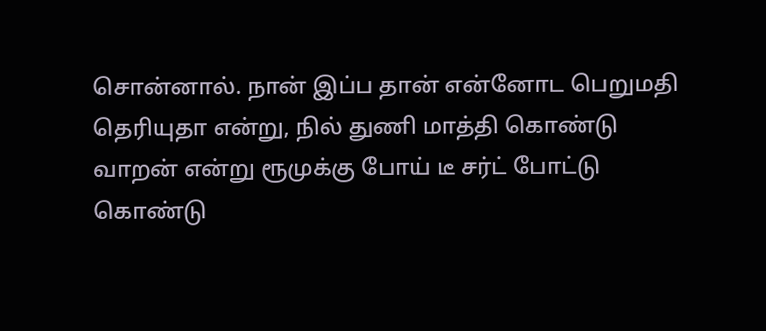சொன்னால். நான் இப்ப தான் என்னோட பெறுமதி தெரியுதா என்று, நில் துணி மாத்தி கொண்டு வாறன் என்று ரூமுக்கு போய் டீ சர்ட் போட்டு கொண்டு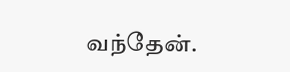வந்தேன்.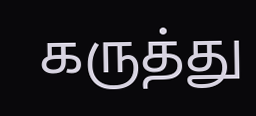கருத்து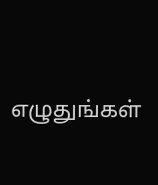எழுதுங்கள்